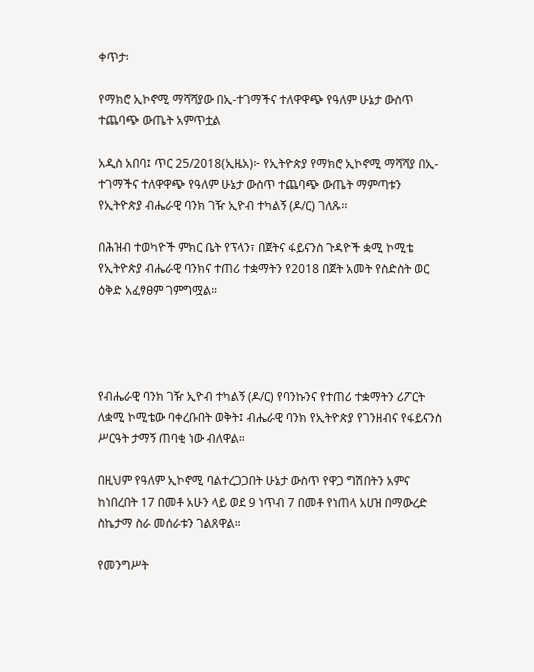ቀጥታ፡

የማክሮ ኢኮኖሚ ማሻሻያው በኢ-ተገማችና ተለዋዋጭ የዓለም ሁኔታ ውስጥ ተጨባጭ ውጤት አምጥቷል

አዲስ አበባ፤ ጥር 25/2018(ኢዜአ)፦ የኢትዮጵያ የማክሮ ኢኮኖሚ ማሻሻያ በኢ-ተገማችና ተለዋዋጭ የዓለም ሁኔታ ውስጥ ተጨባጭ ውጤት ማምጣቱን የኢትዮጵያ ብሔራዊ ባንክ ገዥ ኢዮብ ተካልኝ (ዶ/ር) ገለጹ፡፡

በሕዝብ ተወካዮች ምክር ቤት የፕላን፣ በጀትና ፋይናንስ ጉዳዮች ቋሚ ኮሚቴ የኢትዮጵያ ብሔራዊ ባንክና ተጠሪ ተቋማትን የ2018 በጀት አመት የስድስት ወር ዕቅድ አፈፃፀም ገምግሟል።




የብሔራዊ ባንክ ገዥ ኢዮብ ተካልኝ (ዶ/ር) የባንኩንና የተጠሪ ተቋማትን ሪፖርት ለቋሚ ኮሚቴው ባቀረቡበት ወቅት፤ ብሔራዊ ባንክ የኢትዮጵያ የገንዘብና የፋይናንስ ሥርዓት ታማኝ ጠባቂ ነው ብለዋል።

በዚህም የዓለም ኢኮኖሚ ባልተረጋጋበት ሁኔታ ውስጥ የዋጋ ግሽበትን አምና ከነበረበት 17 በመቶ አሁን ላይ ወደ 9 ነጥብ 7 በመቶ የነጠላ አሀዝ በማውረድ ስኬታማ ስራ መሰራቱን ገልጸዋል።

የመንግሥት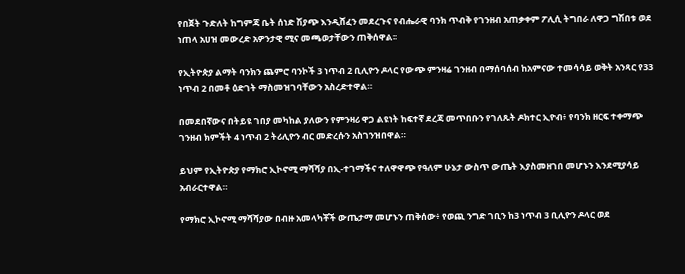የበጀት ጉድለት ከግምጃ ቤት ሰነድ ሽያጭ እንዲሸፈን መደረጉና የብሔራዊ ባንክ ጥብቅ የገንዘብ አጠቃቀም ፖሊሲ ትግበራ ለዋጋ ግሽበቱ ወደ ነጠላ አሀዝ መውረድ አዎንታዊ ሚና መጫወታቸውን ጠቅሰዋል፡፡

የኢትዮጵያ ልማት ባንክን ጨምሮ ባንኮች 3 ነጥብ 2 ቢሊዮን ዶላር የውጭ ምንዛሬ ገንዘብ በማሰባሰብ ከአምናው ተመሳሳይ ወቅት አንጻር የ33 ነጥብ 2 በመቶ ዕድገት ማስመዝገባቸውን አስረድተዋል።

በመደበኛውና በትይዩ ገበያ መካከል ያለውን የምንዛሪ ዋጋ ልዩነት ከፍተኛ ደረጃ መጥበቡን የገለጹት ዶክተር ኢዮብ፥ የባንክ ዘርፍ ተቀማጭ ገንዘብ ክምችት 4 ነጥብ 2 ትሪሊዮን ብር መድረሱን አስገንዝበዋል።

ይህም የኢትዮጵያ የማክሮ ኢኮኖሚ ማሻሻያ በኢ-ተገማችና ተለዋዋጭ የዓለም ሁኔታ ውስጥ ውጤት እያስመዘገበ መሆኑን እንደሚያሳይ አብራርተዋል።

የማክሮ ኢኮኖሚ ማሻሻያው በብዙ አመላካቾች ውጤታማ መሆኑን ጠቅሰው፥ የወጪ ንግድ ገቢን ከ3 ነጥብ 3 ቢሊዮን ዶላር ወደ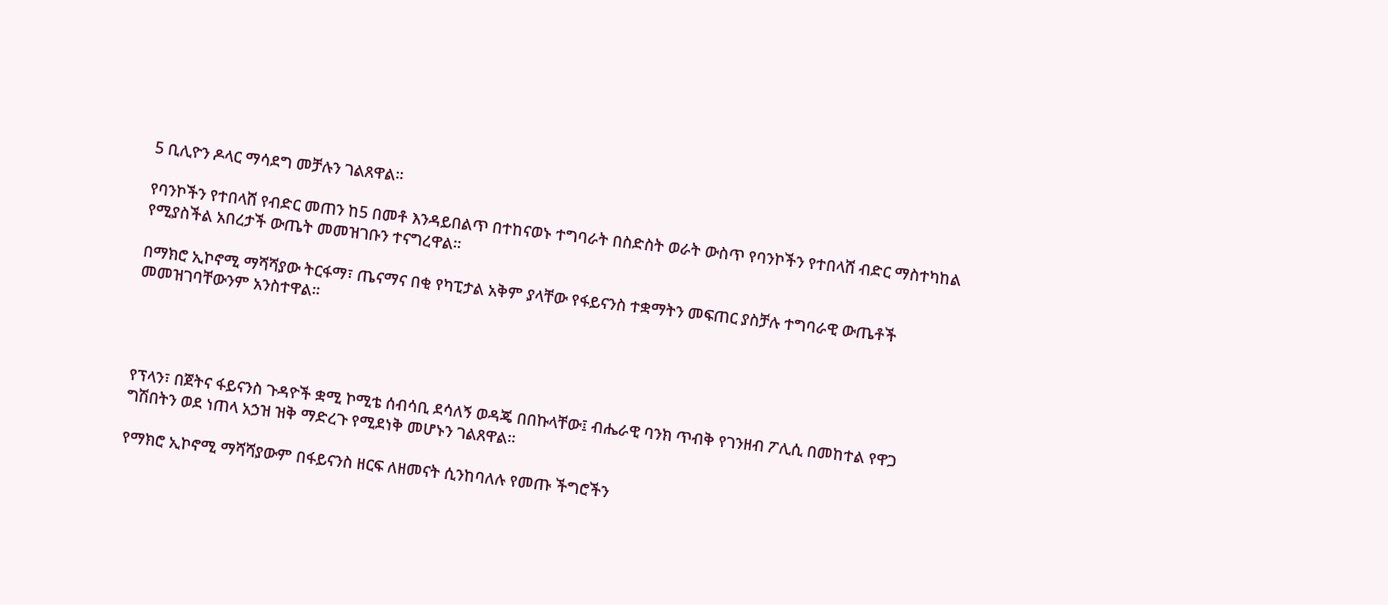5 ቢሊዮን ዶላር ማሳደግ መቻሉን ገልጸዋል፡፡

የባንኮችን የተበላሸ የብድር መጠን ከ5 በመቶ እንዳይበልጥ በተከናወኑ ተግባራት በስድስት ወራት ውስጥ የባንኮችን የተበላሸ ብድር ማስተካከል የሚያስችል አበረታች ውጤት መመዝገቡን ተናግረዋል።

በማክሮ ኢኮኖሚ ማሻሻያው ትርፋማ፣ ጤናማና በቂ የካፒታል አቅም ያላቸው የፋይናንስ ተቋማትን መፍጠር ያስቻሉ ተግባራዊ ውጤቶች መመዝገባቸውንም አንስተዋል።




የፕላን፣ በጀትና ፋይናንስ ጉዳዮች ቋሚ ኮሚቴ ሰብሳቢ ደሳለኝ ወዳጄ በበኩላቸው፤ ብሔራዊ ባንክ ጥብቅ የገንዘብ ፖሊሲ በመከተል የዋጋ ግሽበትን ወደ ነጠላ አኃዝ ዝቅ ማድረጉ የሚደነቅ መሆኑን ገልጸዋል።

የማክሮ ኢኮኖሚ ማሻሻያውም በፋይናንስ ዘርፍ ለዘመናት ሲንከባለሉ የመጡ ችግሮችን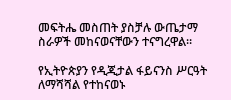መፍትሔ መስጠት ያስቻሉ ውጤታማ ስራዎች መከናወናቸውን ተናግረዋል።

የኢትዮጵያን የዲጂታል ፋይናንስ ሥርዓት ለማሻሻል የተከናወኑ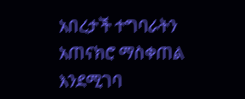አበረታች ተግባራትን አጠናክሮ ማስቀጠል እንደሚገባ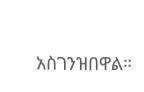አስገንዝበዋል።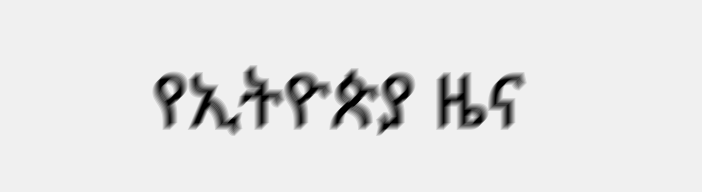የኢትዮጵያ ዜና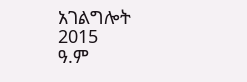አገልግሎት
2015
ዓ.ም